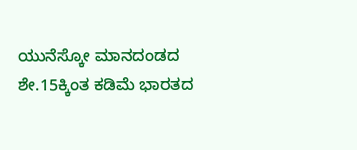ಯುನೆಸ್ಕೋ ಮಾನದಂಡದ ಶೇ.15ಕ್ಕಿಂತ ಕಡಿಮೆ ಭಾರತದ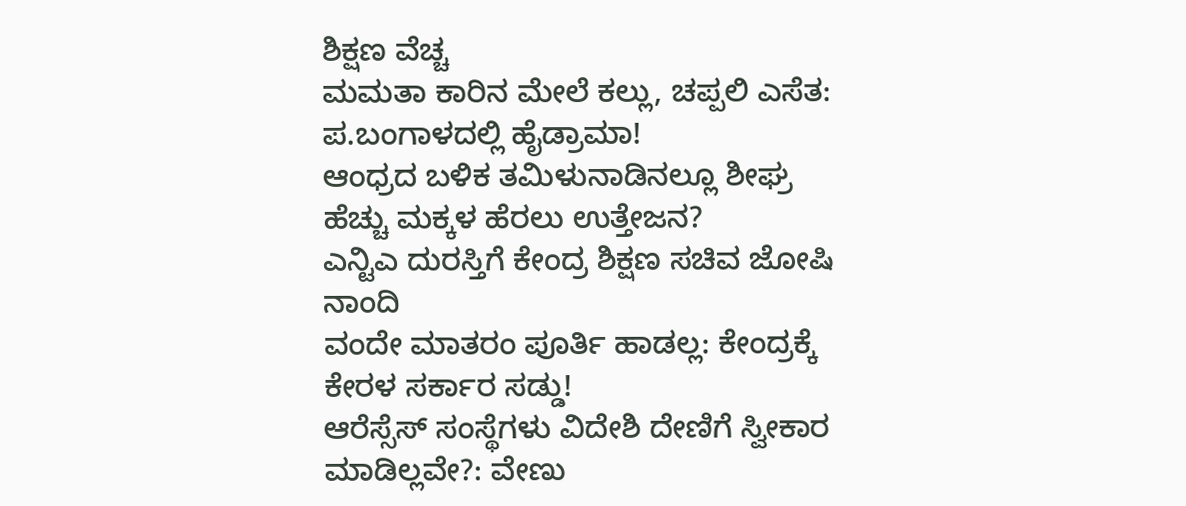ಶಿಕ್ಷಣ ವೆಚ್ಚ
ಮಮತಾ ಕಾರಿನ ಮೇಲೆ ಕಲ್ಲು, ಚಪ್ಪಲಿ ಎಸೆತ: ಪ.ಬಂಗಾಳದಲ್ಲಿ ಹೈಡ್ರಾಮಾ!
ಆಂಧ್ರದ ಬಳಿಕ ತಮಿಳುನಾಡಿನಲ್ಲೂ ಶೀಘ್ರ ಹೆಚ್ಚು ಮಕ್ಕಳ ಹೆರಲು ಉತ್ತೇಜನ?
ಎನ್ಟಿಎ ದುರಸ್ತಿಗೆ ಕೇಂದ್ರ ಶಿಕ್ಷಣ ಸಚಿವ ಜೋಷಿ ನಾಂದಿ
ವಂದೇ ಮಾತರಂ ಪೂರ್ತಿ ಹಾಡಲ್ಲ: ಕೇಂದ್ರಕ್ಕೆ ಕೇರಳ ಸರ್ಕಾರ ಸಡ್ಡು!
ಆರೆಸ್ಸೆಸ್ ಸಂಸ್ಥೆಗಳು ವಿದೇಶಿ ದೇಣಿಗೆ ಸ್ವೀಕಾರ ಮಾಡಿಲ್ಲವೇ?: ವೇಣು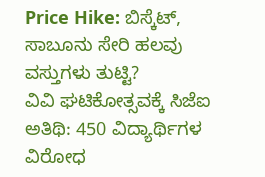Price Hike: ಬಿಸ್ಕೆಟ್, ಸಾಬೂನು ಸೇರಿ ಹಲವು ವಸ್ತುಗಳು ತುಟ್ಟಿ?
ವಿವಿ ಘಟಿಕೋತ್ಸವಕ್ಕೆ ಸಿಜೆಐ ಅತಿಥಿ: 450 ವಿದ್ಯಾರ್ಥಿಗಳ ವಿರೋಧ